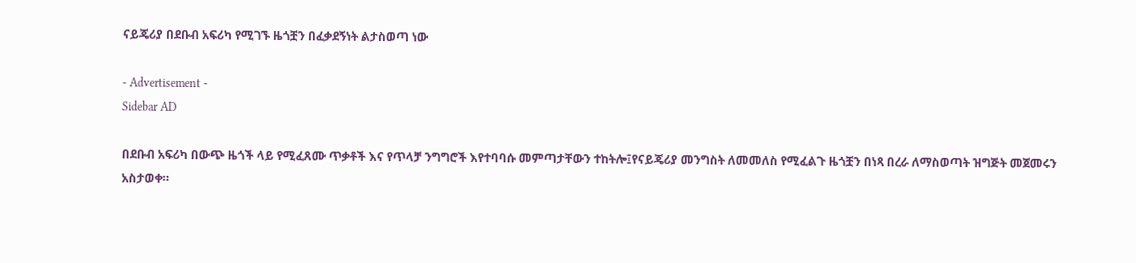ናይጄሪያ በደቡብ አፍሪካ የሚገኙ ዜጎቿን በፈቃደኝነት ልታስወጣ ነው

- Advertisement -
Sidebar AD

በደቡብ አፍሪካ በውጭ ዜጎች ላይ የሚፈጸሙ ጥቃቶች እና የጥላቻ ንግግሮች እየተባባሱ መምጣታቸውን ተከትሎ፤የናይጄሪያ መንግስት ለመመለስ የሚፈልጉ ዜጎቿን በነጻ በረራ ለማስወጣት ዝግጅት መጀመሩን አስታወቀ።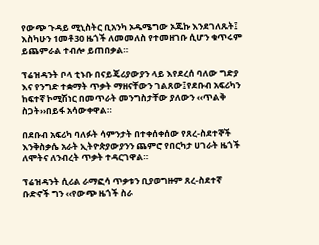የውጭ ጉዳይ ሚኒስትር ቢአንካ ኦዱሜግው ኦጁኩ እንደገለጹት፤ እስካሁን 1መቶ30 ዜጎች ለመመለስ የተመዘገቡ ሲሆን ቁጥሩም ይጨምራል ተብሎ ይጠበቃል።

ፕሬዝዳንት ቦላ ቲኑቡ በናይጄሪያውያን ላይ እየደረሰ ባለው ግድያ እና የንግድ ተቋማት ጥቃት ማዘናቸውን ገልጸው፤የደቡብ አፍሪካን ከፍተኛ ኮሚሽነር በመጥራት መንግስታቸው ያለውን ‹‹ጥልቅ ስጋት››በይፋ አሳውቀዋል።

በደቡብ አፍሪካ ባለፉት ሳምንታት በተቀሰቀሰው የጸረ-ስደተኞች እንቅስቃሴ አራት ኢትዮጵያውያንን ጨምሮ የበርካታ ሀገራት ዜጎች ለሞትና ለንብረት ጥቃት ተዳርገዋል።

ፕሬዝዳንት ሲሪል ራማፎሳ ጥቃቱን ቢያወግዙም ጸረ-ስደተኛ ቡድኖች ግን ‹‹የውጭ ዜጎች ስራ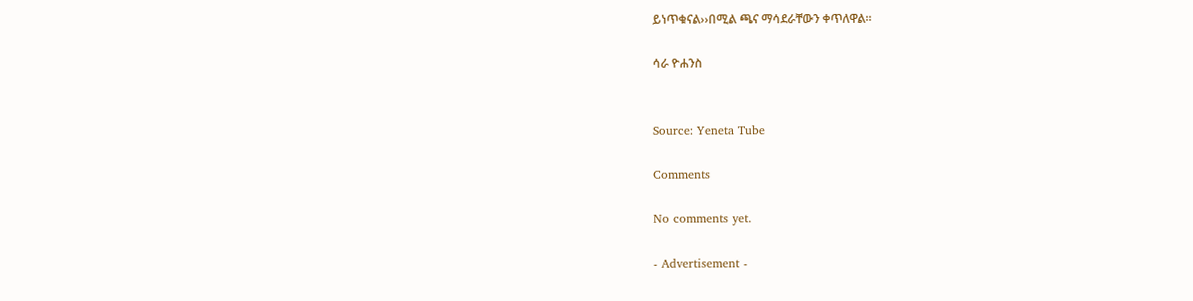ይነጥቁናል››በሚል ጫና ማሳደራቸውን ቀጥለዋል።

ሳራ ዮሐንስ


Source: Yeneta Tube

Comments

No comments yet.

- Advertisement -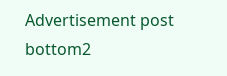Advertisement post bottom2